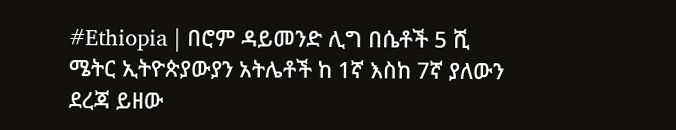#Ethiopia | በሮም ዳይመንድ ሊግ በሴቶች 5 ሺ ሜትር ኢትዮጵያውያን አትሌቶች ከ 1ኛ እስከ 7ኛ ያለውን ደረጃ ይዘው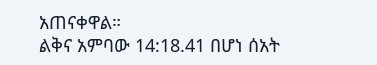አጠናቀዋል።
ልቅና አምባው 14:18.41 በሆነ ሰአት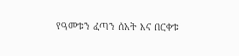የዓመቱን ፈጣን ሰአት እና በርቀቱ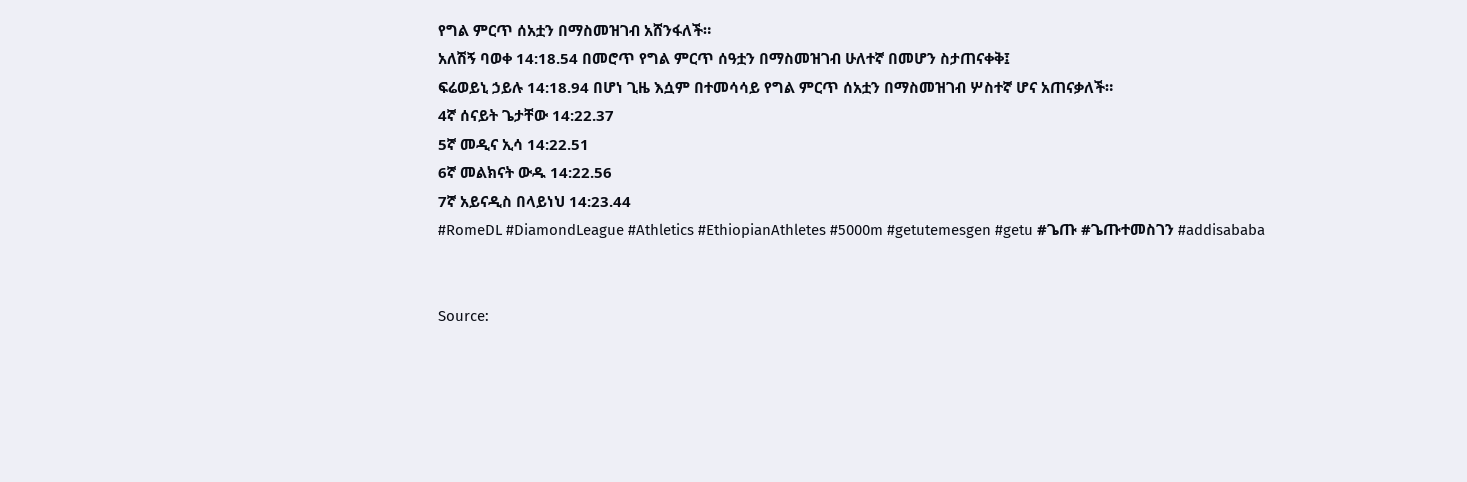የግል ምርጥ ሰአቷን በማስመዝገብ አሸንፋለች።
አለሽኝ ባወቀ 14:18.54 በመሮጥ የግል ምርጥ ሰዓቷን በማስመዝገብ ሁለተኛ በመሆን ስታጠናቀቅ፤
ፍሬወይኒ ኃይሉ 14:18.94 በሆነ ጊዜ እሷም በተመሳሳይ የግል ምርጥ ሰአቷን በማስመዝገብ ሦስተኛ ሆና አጠናቃለች።
4ኛ ሰናይት ጌታቸው 14:22.37
5ኛ መዲና ኢሳ 14:22.51
6ኛ መልክናት ውዱ 14:22.56
7ኛ አይናዲስ በላይነህ 14:23.44
#RomeDL #DiamondLeague #Athletics #EthiopianAthletes #5000m #getutemesgen #getu #ጌጡ #ጌጡተመስገን #addisababa


Source: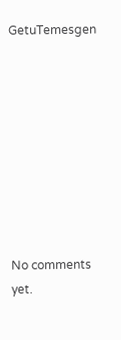GetuTemesgen









No comments yet.